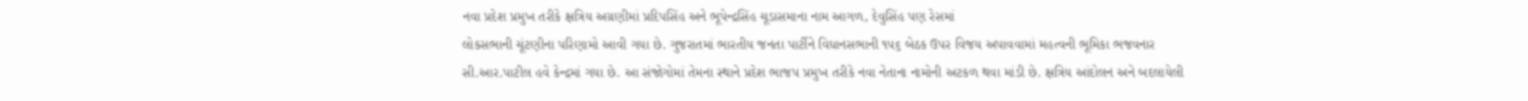નવા પ્રદેશ પ્રમુખ તરીકે ક્ષત્રિય અગ્રણીમાં પ્રદિપસિંહ અને ભૂપેન્દ્રસિંહ ચૂડાસમાના નામ આગળ, દેવુસિંહ પણ રેસમાં
લોકસભાની ચૂંટણીના પરિણામો આવી ગયા છે. ગુજરાતમાં ભારતીય જનતા પાર્ટીને વિધાનસભાની ૧૫૬ બેઠક ઉપર વિજય અપાવવામાં મહત્વની ભૂમિકા ભજવનાર સી.આર.પાટીલ હવે કેન્દ્રમાં ગયા છે. આ સંજોગોમાં તેમના સ્થાને પ્રદેશ ભાજપ પ્રમુખ તરીકે નવા નેતાના નામોની અટકળ થવા માંડી છે. ક્ષત્રિય આંદોલન અને બદલાયેલી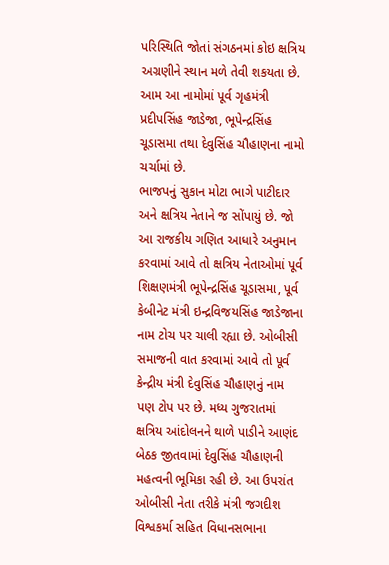પરિસ્થિતિ જોતાં સંગઠનમાં કોઇ ક્ષત્રિય અગ્રણીને સ્થાન મળે તેવી શકયતા છે. આમ આ નામોમાં પૂર્વ ગૃહમંત્રી પ્રદીપસિંહ જાડેજા, ભૂપેન્દ્રસિંહ ચૂડાસમા તથા દેવુસિંહ ચૌહાણના નામો ચર્ચામાં છે.
ભાજપનું સુકાન મોટા ભાગે પાટીદાર અને ક્ષત્રિય નેતાને જ સોંપાયું છે. જો આ રાજકીય ગણિત આધારે અનુમાન કરવામાં આવે તો ક્ષત્રિય નેતાઓમાં પૂર્વ શિક્ષણમંત્રી ભૂપેન્દ્રસિંહ ચૂડાસમા, પૂર્વ કેબીનેટ મંત્રી ઇન્દ્રવિજયસિંહ જાડેજાના નામ ટોચ પર ચાલી રહ્યા છે. ઓબીસી સમાજની વાત કરવામાં આવે તો પૂર્વ કેન્દ્રીય મંત્રી દેવુસિંહ ચૌહાણનું નામ પણ ટોપ પર છે. મધ્ય ગુજરાતમાં ક્ષત્રિય આંદોલનને થાળે પાડીને આણંદ બેઠક જીતવામાં દેવુસિંહ ચૌહાણની મહત્વની ભૂમિકા રહી છે. આ ઉપરાંત ઓબીસી નેતા તરીકે મંત્રી જગદીશ વિશ્વકર્મા સહિત વિધાનસભાના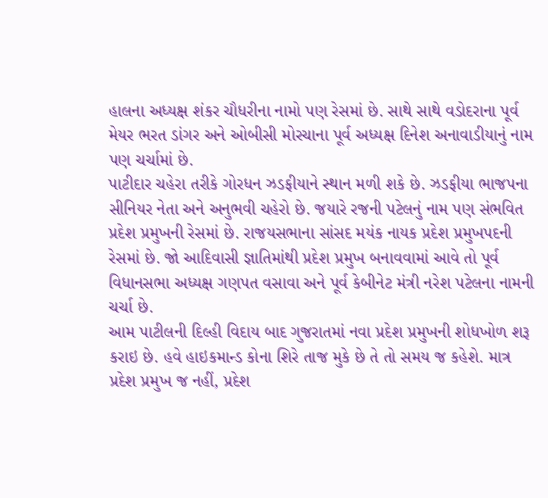હાલના અધ્યક્ષ શંકર ચૌધરીના નામો પણ રેસમાં છે. સાથે સાથે વડોદરાના પૂર્વ મેયર ભરત ડાંગર અને ઓબીસી મોરચાના પૂર્વ અધ્યક્ષ દિનેશ અનાવાડીયાનું નામ પણ ચર્ચામાં છે.
પાટીદાર ચહેરા તરીકે ગોરધન ઝડફીયાને સ્થાન મળી શકે છે. ઝડફીયા ભાજપના સીનિયર નેતા અને અનુભવી ચહેરો છે. જયારે રજની પટેલનું નામ પણ સંભવિત પ્રદેશ પ્રમુખની રેસમાં છે. રાજયસભાના સાંસદ મયંક નાયક પ્રદેશ પ્રમુખપદની રેસમાં છે. જો આદિવાસી જ્ઞાતિમાંથી પ્રદેશ પ્રમુખ બનાવવામાં આવે તો પૂર્વ વિધાનસભા અધ્યક્ષ ગણપત વસાવા અને પૂર્વ કેબીનેટ મંત્રી નરેશ પટેલના નામની ચર્ચા છે.
આમ પાટીલની દિલ્હી વિદાય બાદ ગુજરાતમાં નવા પ્રદેશ પ્રમુખની શોધખોળ શરૂ કરાઇ છે. હવે હાઇકમાન્ડ કોના શિરે તાજ મુકે છે તે તો સમય જ કહેશે. માત્ર પ્રદેશ પ્રમુખ જ નહીં, પ્રદેશ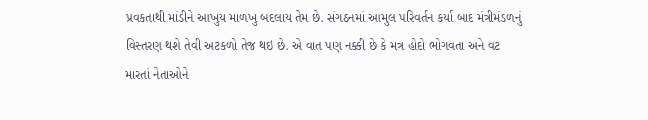પ્રવકતાથી માંડીને આખુય માળખુ બદલાય તેમ છે. સંગઠનમાં આમુલ પરિવર્તન કર્યા બાદ મંત્રીમંડળનું વિસ્તરણ થશે તેવી અટકળો તેજ થઇ છે. એ વાત પણ નક્કી છે કે મત્ર હોદો ભોગવતા અને વટ મારતાં નેતાઓને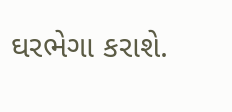ઘરભેગા કરાશે.